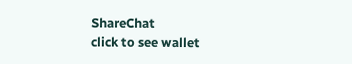ShareChat
click to see wallet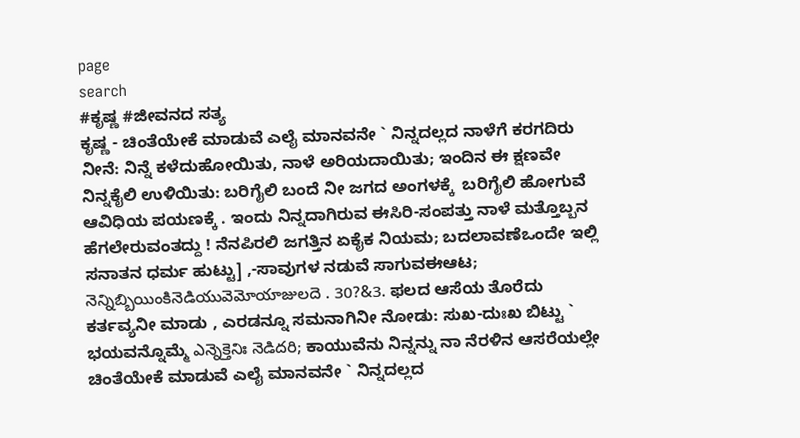page
search
#ಕೃಷ್ಣ #ಜೀವನದ ಸತ್ಯ
ಕೃಷ್ಣ - ಚಿಂತೆಯೇಕೆ ಮಾಡುವೆ ಎಲೈ ಮಾನವನೇ ` ನಿನ್ನದಲ್ಲದ ನಾಳೆಗೆ ಕರಗದಿರು ನೀನೆ: ನಿನ್ನೆ ಕಳೆದುಹೋಯಿತು, ನಾಳೆ ಅರಿಯದಾಯಿತು; ಇಂದಿನ ಈ ಕ್ಷಣವೇ ನಿನ್ನಕೈಲಿ ಉಳಿಯಿತು: ಬರಿಗೈಲಿ ಬಂದೆ ನೀ ಜಗದ ಅಂಗಳಕ್ಕೆ  ಬರಿಗೈಲಿ ಹೋಗುವೆ ಆವಿಧಿಯ ಪಯಣಕ್ಕೆ . ಇಂದು ನಿನ್ನದಾಗಿರುವ ಈಸಿರಿ-ಸಂಪತ್ತು ನಾಳೆ ಮತ್ತೊಬ್ಬನ ಹೆಗಲೇರುವಂತದ್ದು ! ನೆನಪಿರಲಿ ಜಗತ್ತಿನ ಏಕೈಕ ನಿಯಮ; ಬದಲಾವಣೆಒಂದೇ ಇಲ್ಲಿ ಸನಾತನ ಧರ್ಮ ಹುಟ್ಟು] ,-ಸಾವುಗಳ ನಡುವೆ ಸಾಗುವಈಆಟ; నెన్నిబ్బియింకినెడియువెమోయాజులదె . 30?&3. ಫಲದ ಆಸೆಯ ತೊರೆದು ಕರ್ತವ್ಯನೀ ಮಾಡು , ಎರಡನ್ನೂ ಸಮನಾಗಿನೀ ನೋಡು: ಸುಖ-ದುಃಖ ಬಿಟ್ಟು ` ಭಯವನ್ನೊಮ್ಮೆ ఎన్నెక్తెనిః నెడిదరి; ಕಾಯುವೆನು ನಿನ್ನನ್ನು ನಾ ನೆರಳಿನ ಆಸರೆಯಲ್ಲೇ  ಚಿಂತೆಯೇಕೆ ಮಾಡುವೆ ಎಲೈ ಮಾನವನೇ ` ನಿನ್ನದಲ್ಲದ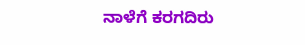ನಾಳೆಗೆ ಕರಗದಿರು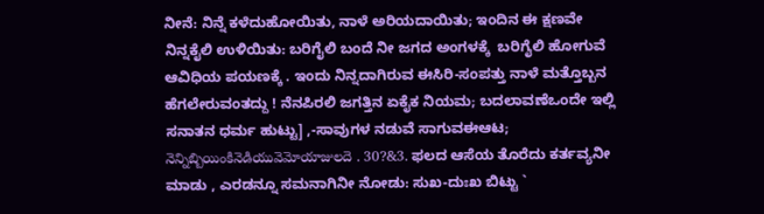ನೀನೆ: ನಿನ್ನೆ ಕಳೆದುಹೋಯಿತು, ನಾಳೆ ಅರಿಯದಾಯಿತು; ಇಂದಿನ ಈ ಕ್ಷಣವೇ ನಿನ್ನಕೈಲಿ ಉಳಿಯಿತು: ಬರಿಗೈಲಿ ಬಂದೆ ನೀ ಜಗದ ಅಂಗಳಕ್ಕೆ  ಬರಿಗೈಲಿ ಹೋಗುವೆ ಆವಿಧಿಯ ಪಯಣಕ್ಕೆ . ಇಂದು ನಿನ್ನದಾಗಿರುವ ಈಸಿರಿ-ಸಂಪತ್ತು ನಾಳೆ ಮತ್ತೊಬ್ಬನ ಹೆಗಲೇರುವಂತದ್ದು ! ನೆನಪಿರಲಿ ಜಗತ್ತಿನ ಏಕೈಕ ನಿಯಮ; ಬದಲಾವಣೆಒಂದೇ ಇಲ್ಲಿ ಸನಾತನ ಧರ್ಮ ಹುಟ್ಟು] ,-ಸಾವುಗಳ ನಡುವೆ ಸಾಗುವಈಆಟ; నెన్నిబ్బియింకినెడియువెమోయాజులదె . 30?&3. ಫಲದ ಆಸೆಯ ತೊರೆದು ಕರ್ತವ್ಯನೀ ಮಾಡು , ಎರಡನ್ನೂ ಸಮನಾಗಿನೀ ನೋಡು: ಸುಖ-ದುಃಖ ಬಿಟ್ಟು `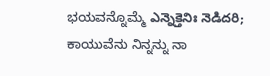ಭಯವನ್ನೊಮ್ಮೆ ఎన్నెక్తెనిః నెడిదరి; ಕಾಯುವೆನು ನಿನ್ನನ್ನು ನಾ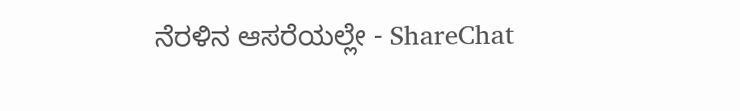ನೆರಳಿನ ಆಸರೆಯಲ್ಲೇ - ShareChat